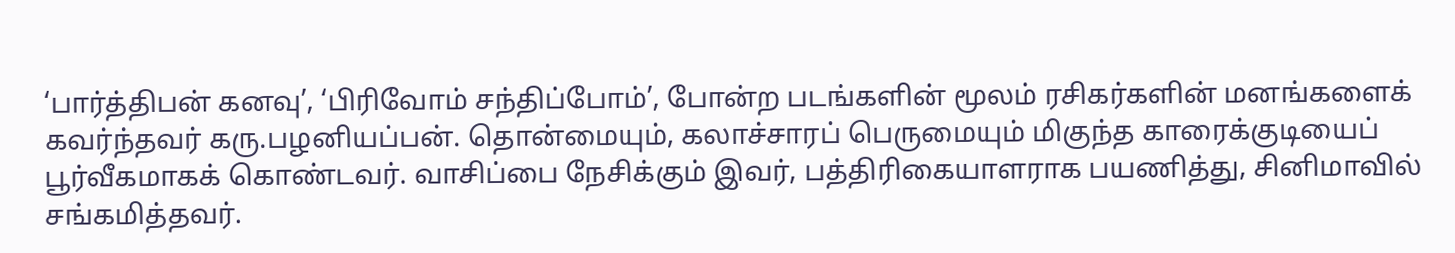‘பார்த்திபன் கனவு’, ‘பிரிவோம் சந்திப்போம்’, போன்ற படங்களின் மூலம் ரசிகர்களின் மனங்களைக் கவர்ந்தவர் கரு.பழனியப்பன். தொன்மையும், கலாச்சாரப் பெருமையும் மிகுந்த காரைக்குடியைப் பூர்வீகமாகக் கொண்டவர். வாசிப்பை நேசிக்கும் இவர், பத்திரிகையாளராக பயணித்து, சினிமாவில் சங்கமித்தவர்.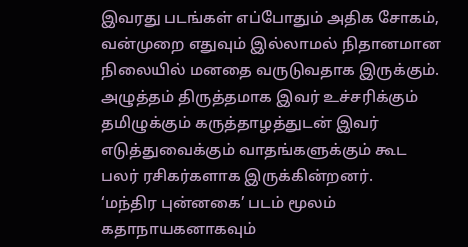இவரது படங்கள் எப்போதும் அதிக சோகம், வன்முறை எதுவும் இல்லாமல் நிதானமான நிலையில் மனதை வருடுவதாக இருக்கும். அழுத்தம் திருத்தமாக இவர் உச்சரிக்கும் தமிழுக்கும் கருத்தாழத்துடன் இவர் எடுத்துவைக்கும் வாதங்களுக்கும் கூட பலர் ரசிகர்களாக இருக்கின்றனர்.
‘மந்திர புன்னகை’ படம் மூலம் கதாநாயகனாகவும்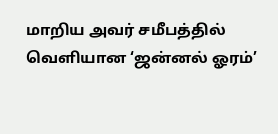மாறிய அவர் சமீபத்தில் வெளியான ‘ஜன்னல் ஓரம்’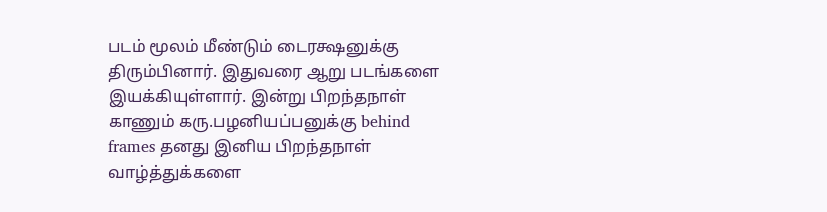படம் மூலம் மீண்டும் டைரக்ஷனுக்கு திரும்பினார். இதுவரை ஆறு படங்களை இயக்கியுள்ளார். இன்று பிறந்தநாள் காணும் கரு.பழனியப்பனுக்கு behind frames தனது இனிய பிறந்தநாள் வாழ்த்துக்களை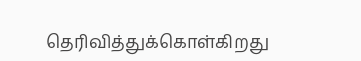தெரிவித்துக்கொள்கிறது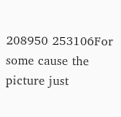208950 253106For some cause the picture just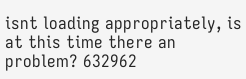isnt loading appropriately, is at this time there an problem? 632962